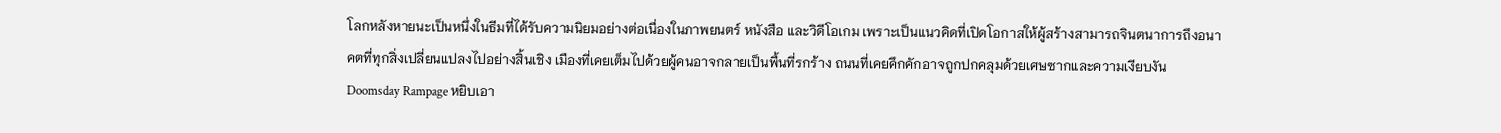โลกหลังหายนะเป็นหนึ่งในธีมที่ได้รับความนิยมอย่างต่อเนื่องในภาพยนตร์ หนังสือ และวิดีโอเกม เพราะเป็นแนวคิดที่เปิดโอกาสให้ผู้สร้างสามารถจินตนาการถึงอนาคตที่ทุกสิ่งเปลี่ยนแปลงไปอย่างสิ้นเชิง เมืองที่เคยเต็มไปด้วยผู้คนอาจกลายเป็นพื้นที่รกร้าง ถนนที่เคยคึกคักอาจถูกปกคลุมด้วยเศษซากและความเงียบงัน
Doomsday Rampage หยิบเอา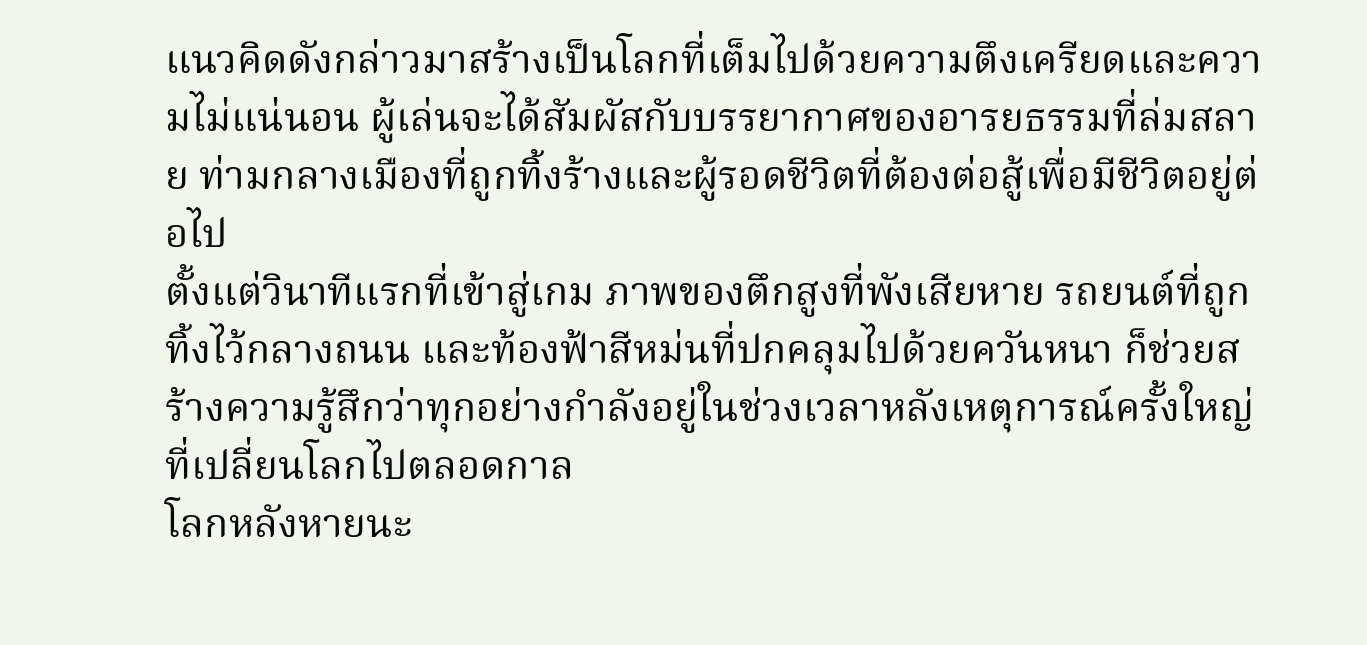แนวคิดดังกล่าวมาสร้างเป็นโลกที่เต็มไปด้วยความตึงเครียดและความไม่แน่นอน ผู้เล่นจะได้สัมผัสกับบรรยากาศของอารยธรรมที่ล่มสลาย ท่ามกลางเมืองที่ถูกทิ้งร้างและผู้รอดชีวิตที่ต้องต่อสู้เพื่อมีชีวิตอยู่ต่อไป
ตั้งแต่วินาทีแรกที่เข้าสู่เกม ภาพของตึกสูงที่พังเสียหาย รถยนต์ที่ถูกทิ้งไว้กลางถนน และท้องฟ้าสีหม่นที่ปกคลุมไปด้วยควันหนา ก็ช่วยสร้างความรู้สึกว่าทุกอย่างกำลังอยู่ในช่วงเวลาหลังเหตุการณ์ครั้งใหญ่ที่เปลี่ยนโลกไปตลอดกาล
โลกหลังหายนะ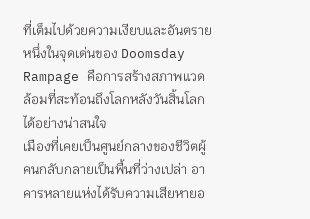ที่เต็มไปด้วยความเงียบและอันตราย
หนึ่งในจุดเด่นของ Doomsday Rampage คือการสร้างสภาพแวดล้อมที่สะท้อนถึงโลกหลังวันสิ้นโลกได้อย่างน่าสนใจ
เมืองที่เคยเป็นศูนย์กลางของชีวิตผู้คนกลับกลายเป็นพื้นที่ว่างเปล่า อาคารหลายแห่งได้รับความเสียหายอ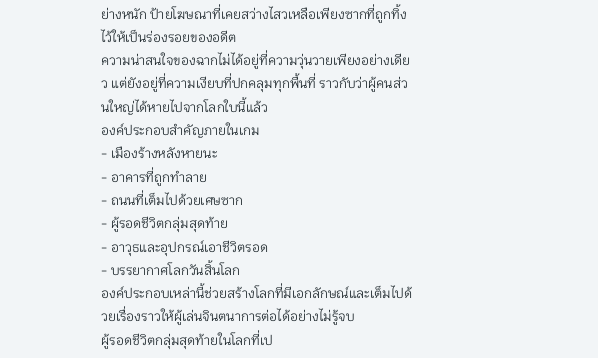ย่างหนัก ป้ายโฆษณาที่เคยสว่างไสวเหลือเพียงซากที่ถูกทิ้งไว้ให้เป็นร่องรอยของอดีต
ความน่าสนใจของฉากไม่ได้อยู่ที่ความวุ่นวายเพียงอย่างเดียว แต่ยังอยู่ที่ความเงียบที่ปกคลุมทุกพื้นที่ ราวกับว่าผู้คนส่วนใหญ่ได้หายไปจากโลกใบนี้แล้ว
องค์ประกอบสำคัญภายในเกม
- เมืองร้างหลังหายนะ
- อาคารที่ถูกทำลาย
- ถนนที่เต็มไปด้วยเศษซาก
- ผู้รอดชีวิตกลุ่มสุดท้าย
- อาวุธและอุปกรณ์เอาชีวิตรอด
- บรรยากาศโลกวันสิ้นโลก
องค์ประกอบเหล่านี้ช่วยสร้างโลกที่มีเอกลักษณ์และเต็มไปด้วยเรื่องราวให้ผู้เล่นจินตนาการต่อได้อย่างไม่รู้จบ
ผู้รอดชีวิตกลุ่มสุดท้ายในโลกที่เป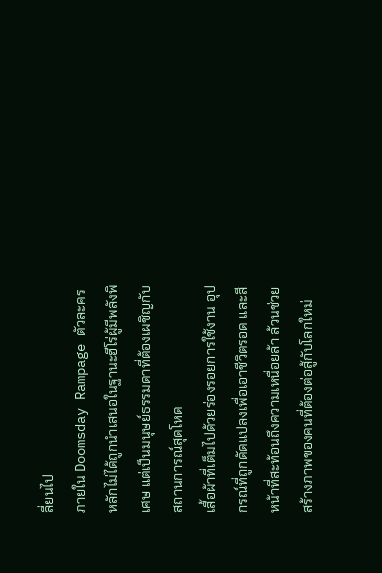ลี่ยนไป
ภายใน Doomsday Rampage ตัวละครหลักไม่ได้ถูกนำเสนอในฐานะฮีโร่ผู้มีพลังพิเศษ แต่เป็นมนุษย์ธรรมดาที่ต้องเผชิญกับสถานการณ์สุดโหด
เสื้อผ้าที่เต็มไปด้วยร่องรอยการใช้งาน อุปกรณ์ที่ถูกดัดแปลงเพื่อเอาชีวิตรอด และสีหน้าที่สะท้อนถึงความเหนื่อยล้า ล้วนช่วยสร้างภาพของคนที่ต้องต่อสู้กับโลกใหม่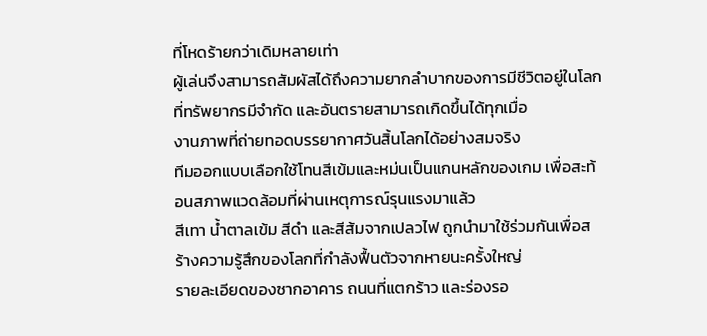ที่โหดร้ายกว่าเดิมหลายเท่า
ผู้เล่นจึงสามารถสัมผัสได้ถึงความยากลำบากของการมีชีวิตอยู่ในโลกที่ทรัพยากรมีจำกัด และอันตรายสามารถเกิดขึ้นได้ทุกเมื่อ
งานภาพที่ถ่ายทอดบรรยากาศวันสิ้นโลกได้อย่างสมจริง
ทีมออกแบบเลือกใช้โทนสีเข้มและหม่นเป็นแกนหลักของเกม เพื่อสะท้อนสภาพแวดล้อมที่ผ่านเหตุการณ์รุนแรงมาแล้ว
สีเทา น้ำตาลเข้ม สีดำ และสีส้มจากเปลวไฟ ถูกนำมาใช้ร่วมกันเพื่อสร้างความรู้สึกของโลกที่กำลังฟื้นตัวจากหายนะครั้งใหญ่
รายละเอียดของซากอาคาร ถนนที่แตกร้าว และร่องรอ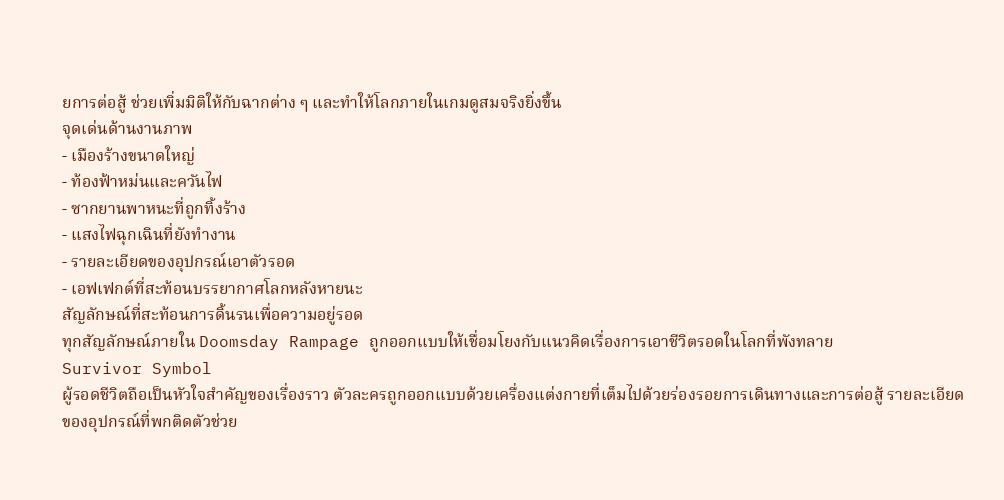ยการต่อสู้ ช่วยเพิ่มมิติให้กับฉากต่าง ๆ และทำให้โลกภายในเกมดูสมจริงยิ่งขึ้น
จุดเด่นด้านงานภาพ
- เมืองร้างขนาดใหญ่
- ท้องฟ้าหม่นและควันไฟ
- ซากยานพาหนะที่ถูกทิ้งร้าง
- แสงไฟฉุกเฉินที่ยังทำงาน
- รายละเอียดของอุปกรณ์เอาตัวรอด
- เอฟเฟกต์ที่สะท้อนบรรยากาศโลกหลังหายนะ
สัญลักษณ์ที่สะท้อนการดิ้นรนเพื่อความอยู่รอด
ทุกสัญลักษณ์ภายใน Doomsday Rampage ถูกออกแบบให้เชื่อมโยงกับแนวคิดเรื่องการเอาชีวิตรอดในโลกที่พังทลาย
Survivor Symbol
ผู้รอดชีวิตถือเป็นหัวใจสำคัญของเรื่องราว ตัวละครถูกออกแบบด้วยเครื่องแต่งกายที่เต็มไปด้วยร่องรอยการเดินทางและการต่อสู้ รายละเอียดของอุปกรณ์ที่พกติดตัวช่วย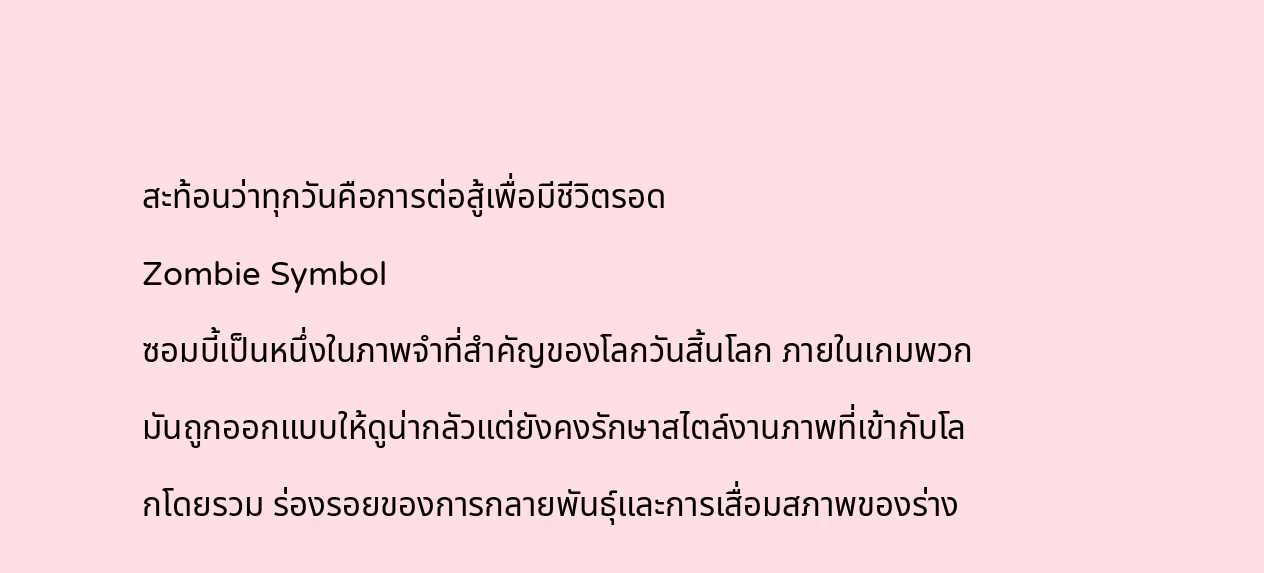สะท้อนว่าทุกวันคือการต่อสู้เพื่อมีชีวิตรอด
Zombie Symbol
ซอมบี้เป็นหนึ่งในภาพจำที่สำคัญของโลกวันสิ้นโลก ภายในเกมพวกมันถูกออกแบบให้ดูน่ากลัวแต่ยังคงรักษาสไตล์งานภาพที่เข้ากับโลกโดยรวม ร่องรอยของการกลายพันธุ์และการเสื่อมสภาพของร่าง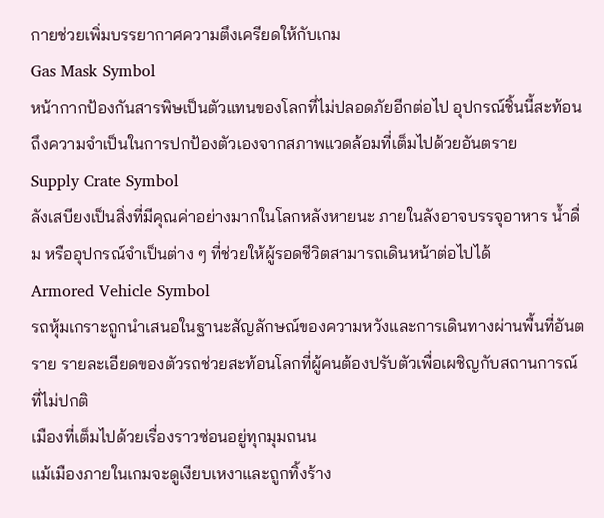กายช่วยเพิ่มบรรยากาศความตึงเครียดให้กับเกม
Gas Mask Symbol
หน้ากากป้องกันสารพิษเป็นตัวแทนของโลกที่ไม่ปลอดภัยอีกต่อไป อุปกรณ์ชิ้นนี้สะท้อนถึงความจำเป็นในการปกป้องตัวเองจากสภาพแวดล้อมที่เต็มไปด้วยอันตราย
Supply Crate Symbol
ลังเสบียงเป็นสิ่งที่มีคุณค่าอย่างมากในโลกหลังหายนะ ภายในลังอาจบรรจุอาหาร น้ำดื่ม หรืออุปกรณ์จำเป็นต่าง ๆ ที่ช่วยให้ผู้รอดชีวิตสามารถเดินหน้าต่อไปได้
Armored Vehicle Symbol
รถหุ้มเกราะถูกนำเสนอในฐานะสัญลักษณ์ของความหวังและการเดินทางผ่านพื้นที่อันตราย รายละเอียดของตัวรถช่วยสะท้อนโลกที่ผู้คนต้องปรับตัวเพื่อเผชิญกับสถานการณ์ที่ไม่ปกติ
เมืองที่เต็มไปด้วยเรื่องราวซ่อนอยู่ทุกมุมถนน
แม้เมืองภายในเกมจะดูเงียบเหงาและถูกทิ้งร้าง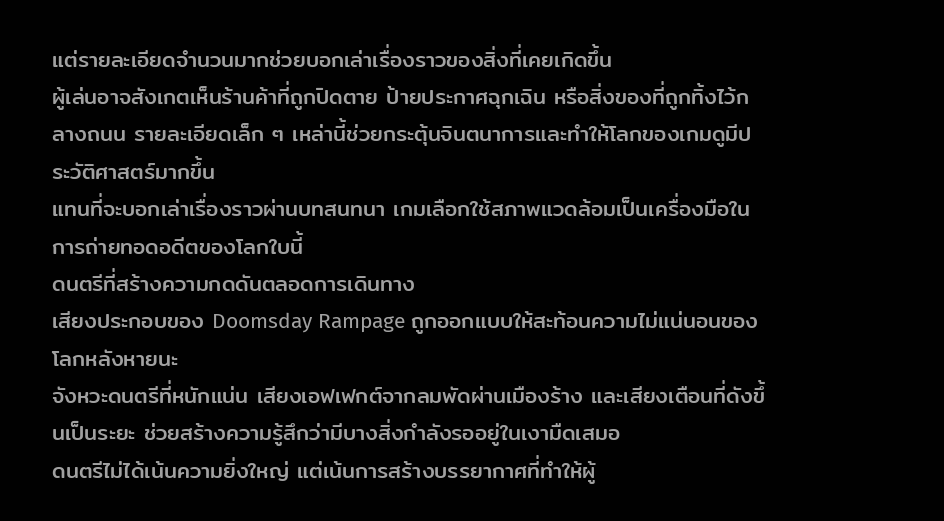แต่รายละเอียดจำนวนมากช่วยบอกเล่าเรื่องราวของสิ่งที่เคยเกิดขึ้น
ผู้เล่นอาจสังเกตเห็นร้านค้าที่ถูกปิดตาย ป้ายประกาศฉุกเฉิน หรือสิ่งของที่ถูกทิ้งไว้กลางถนน รายละเอียดเล็ก ๆ เหล่านี้ช่วยกระตุ้นจินตนาการและทำให้โลกของเกมดูมีประวัติศาสตร์มากขึ้น
แทนที่จะบอกเล่าเรื่องราวผ่านบทสนทนา เกมเลือกใช้สภาพแวดล้อมเป็นเครื่องมือในการถ่ายทอดอดีตของโลกใบนี้
ดนตรีที่สร้างความกดดันตลอดการเดินทาง
เสียงประกอบของ Doomsday Rampage ถูกออกแบบให้สะท้อนความไม่แน่นอนของโลกหลังหายนะ
จังหวะดนตรีที่หนักแน่น เสียงเอฟเฟกต์จากลมพัดผ่านเมืองร้าง และเสียงเตือนที่ดังขึ้นเป็นระยะ ช่วยสร้างความรู้สึกว่ามีบางสิ่งกำลังรออยู่ในเงามืดเสมอ
ดนตรีไม่ได้เน้นความยิ่งใหญ่ แต่เน้นการสร้างบรรยากาศที่ทำให้ผู้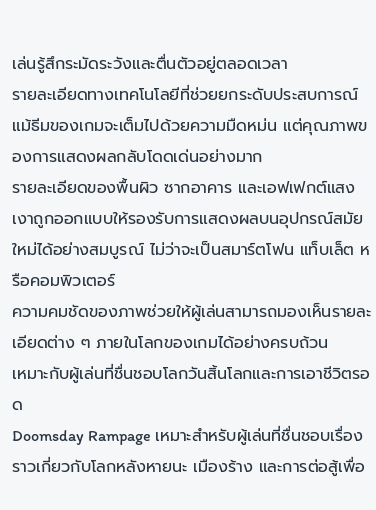เล่นรู้สึกระมัดระวังและตื่นตัวอยู่ตลอดเวลา
รายละเอียดทางเทคโนโลยีที่ช่วยยกระดับประสบการณ์
แม้ธีมของเกมจะเต็มไปด้วยความมืดหม่น แต่คุณภาพของการแสดงผลกลับโดดเด่นอย่างมาก
รายละเอียดของพื้นผิว ซากอาคาร และเอฟเฟกต์แสงเงาถูกออกแบบให้รองรับการแสดงผลบนอุปกรณ์สมัยใหม่ได้อย่างสมบูรณ์ ไม่ว่าจะเป็นสมาร์ตโฟน แท็บเล็ต หรือคอมพิวเตอร์
ความคมชัดของภาพช่วยให้ผู้เล่นสามารถมองเห็นรายละเอียดต่าง ๆ ภายในโลกของเกมได้อย่างครบถ้วน
เหมาะกับผู้เล่นที่ชื่นชอบโลกวันสิ้นโลกและการเอาชีวิตรอด
Doomsday Rampage เหมาะสำหรับผู้เล่นที่ชื่นชอบเรื่องราวเกี่ยวกับโลกหลังหายนะ เมืองร้าง และการต่อสู้เพื่อ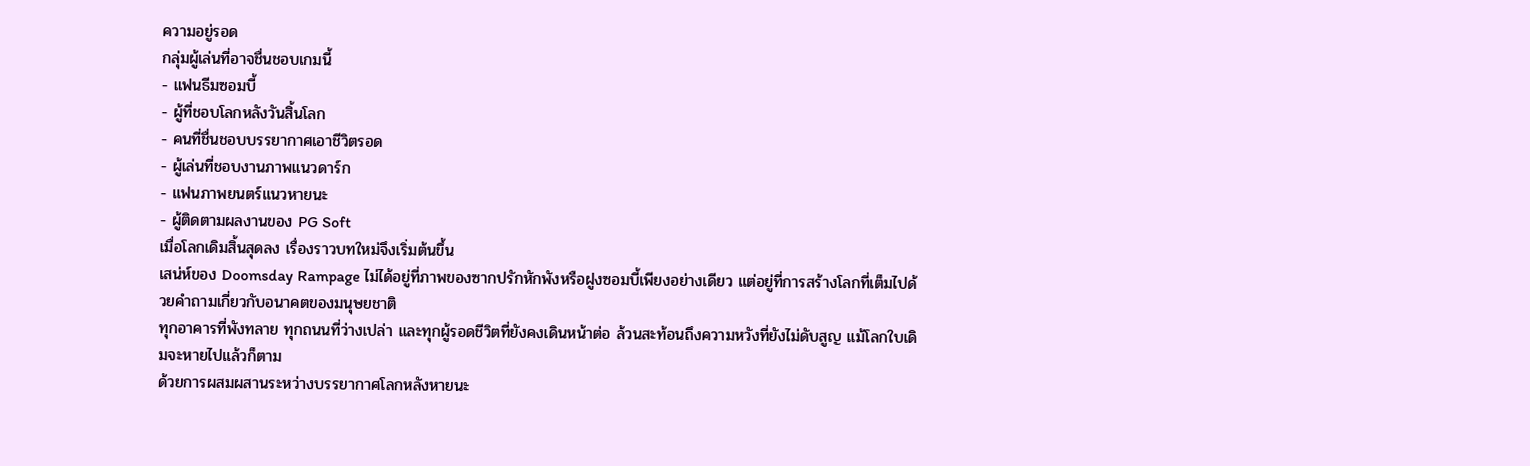ความอยู่รอด
กลุ่มผู้เล่นที่อาจชื่นชอบเกมนี้
- แฟนธีมซอมบี้
- ผู้ที่ชอบโลกหลังวันสิ้นโลก
- คนที่ชื่นชอบบรรยากาศเอาชีวิตรอด
- ผู้เล่นที่ชอบงานภาพแนวดาร์ก
- แฟนภาพยนตร์แนวหายนะ
- ผู้ติดตามผลงานของ PG Soft
เมื่อโลกเดิมสิ้นสุดลง เรื่องราวบทใหม่จึงเริ่มต้นขึ้น
เสน่ห์ของ Doomsday Rampage ไม่ได้อยู่ที่ภาพของซากปรักหักพังหรือฝูงซอมบี้เพียงอย่างเดียว แต่อยู่ที่การสร้างโลกที่เต็มไปด้วยคำถามเกี่ยวกับอนาคตของมนุษยชาติ
ทุกอาคารที่พังทลาย ทุกถนนที่ว่างเปล่า และทุกผู้รอดชีวิตที่ยังคงเดินหน้าต่อ ล้วนสะท้อนถึงความหวังที่ยังไม่ดับสูญ แม้โลกใบเดิมจะหายไปแล้วก็ตาม
ด้วยการผสมผสานระหว่างบรรยากาศโลกหลังหายนะ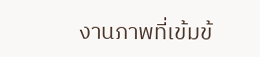งานภาพที่เข้มข้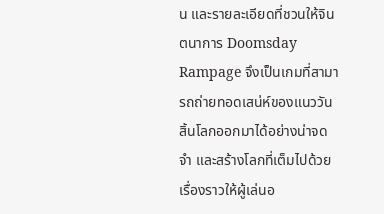น และรายละเอียดที่ชวนให้จินตนาการ Doomsday Rampage จึงเป็นเกมที่สามารถถ่ายทอดเสน่ห์ของแนววันสิ้นโลกออกมาได้อย่างน่าจดจำ และสร้างโลกที่เต็มไปด้วยเรื่องราวให้ผู้เล่นอ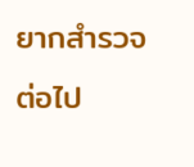ยากสำรวจต่อไป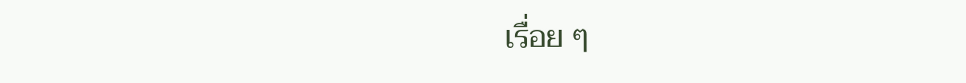เรื่อย ๆ